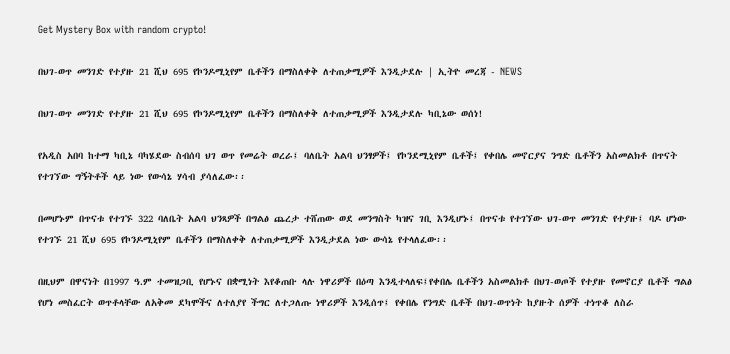Get Mystery Box with random crypto!

በህገ-ወጥ መንገድ የተያዙ 21 ሺህ 695 የኮንዶሚኒየም ቤቶችን በማስለቀቅ ለተጠቃሚዎች እንዲታደሉ | ኢትዮ መረጃ - NEWS

በህገ-ወጥ መንገድ የተያዙ 21 ሺህ 695 የኮንዶሚኒየም ቤቶችን በማስለቀቅ ለተጠቃሚዎች እንዲታደሉ ካቢኔው ወሰነ!

የአዲስ አበባ ከተማ ካቢኔ ባካሄደው ስብሰባ ህገ ወጥ የመሬት ወረራ፤ ባለቤት አልባ ህንፃዎች፤ የኮንደሚኒየም ቤቶች፤ የቀበሌ መኖርያና ንግድ ቤቶችን አስመልክቶ በጥናት የተገኘው ግኝትቶች ላይ ነው የውሳኔ ሃሳብ ያሳለፈው፡፡

በመሆኑም በጥናቱ የተገኙ 322 ባለቤት አልባ ህንጻዎች በግልፅ ጨረታ ተሸጠው ወደ መንግስት ካዝና ገቢ እንዲሆኑ፤ በጥናቱ የተገኘው ህገ-ወጥ መንገድ የተያዙ፤ ባዶ ሆነው የተገኙ 21 ሺህ 695 የኮንዶሚኒየም ቤቶችን በማስለቀቅ ለተጠቃሚዎች እንዲታደል ነው ውሳኔ የተላለፈው፡፡

በዚህም በዋናነት በ1997 ዓ.ም ተመዝጋቢ የሆኑና በቋሚነት እየቆጠቡ ላሉ ነዋሪዎች በዕጣ እንዲተላለፍ፤የቀበሌ ቤቶችን አስመልክቶ በህገ-ወጦች የተያዙ የመኖርያ ቤቶች ግልፅ የሆነ መስፈርት ወጥቶላቸው ለአቅመ ደካሞችና ለተለያየ ችግር ለተጋለጡ ነዋሪዎች እንዲሰጥ፤ የቀበሌ የንግድ ቤቶች በህገ-ወጥነት ከያዙት ሰዎች ተነጥቆ ለስራ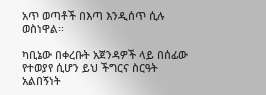አጥ ወጣቶች በእጣ እንዲሰጥ ሲሉ ወስነዋል፡፡

ካቢኔው በቀረቡት አጀንዳዎች ላይ በሰፊው የተወያየ ሲሆን ይህ ችግርና ስርዓት አልበኝነት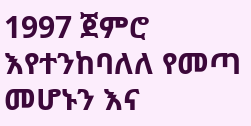1997 ጀምሮ እየተንከባለለ የመጣ መሆኑን እና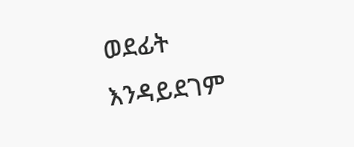ወደፊት እንዳይደገም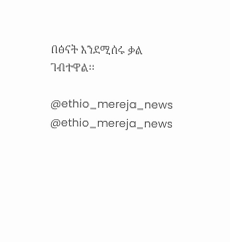በፅናት እንደሚሰሩ ቃል ገብተዋል፡፡

@ethio_mereja_news
@ethio_mereja_news